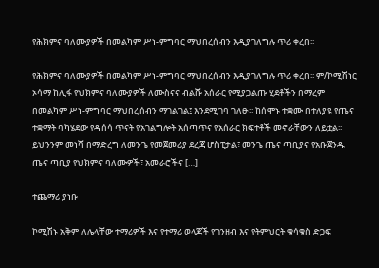የሕክምና ባለሙያዎች በመልካም ሥነ-ምግባር ማህበረሰብን እዲያገለግሉ ጥሪ ቀረበ፡፡

የሕክምና ባለሙያዎች በመልካም ሥነ-ምግባር ማህበረሰብን እዲያገለግሉ ጥሪ ቀረበ፡፡ ም/ኮሚሽነር ኦሳማ ከሊፋ የህክምና ባለሙያዎች ለሙስናና ብልሹ አሰራር የሚያጋልጡ ሂደቶችን በማረም በመልካም ሥነ-ምግባር ማህበረሰብን ማገልገል፤ እንደሚገባ ገለፁ፡፡ ከሰሞኑ ተቋሙ በተለያዩ የጤና ተቋማት ባካሄደው የዳሰሳ ጥናት የአገልግሎት አሰጣጥና የአሰራር ክፍተቶች መኖራቸውን ለይቷል፡፡ ይህንንም መነሻ በማድረግ ለመንጌ የመጀመሪያ ደረጃ ሆስፒታል፣ መንጌ ጤና ጣቢያና የአቡጀንዱ ጤና ጣቢያ የህክምና ባለሙዎች፣ አመራሮችና […]

ተጨማሪ ያነቡ

ኮሚሽኑ አቅም ለሌላቸው ተማሪዎች እና የተማሪ ወላጆች የገንዘብ እና የትምህርት ቁሳቁስ ድጋፍ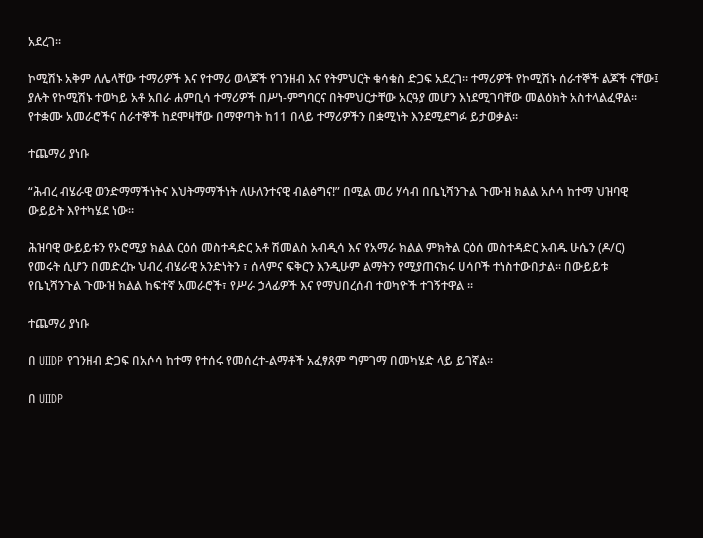አደረገ፡፡

ኮሚሽኑ አቅም ለሌላቸው ተማሪዎች እና የተማሪ ወላጆች የገንዘብ እና የትምህርት ቁሳቁስ ድጋፍ አደረገ፡፡ ተማሪዎች የኮሚሽኑ ሰራተኞች ልጆች ናቸው፤ ያሉት የኮሚሽኑ ተወካይ አቶ አበራ ሐምቢሳ ተማሪዎች በሥነ-ምግባርና በትምህርታቸው አርዓያ መሆን እነደሚገባቸው መልዕክት አስተላልፈዋል፡፡ የተቋሙ አመራሮችና ሰራተኞች ከደሞዛቸው በማዋጣት ከ11 በላይ ተማሪዎችን በቋሚነት እንደሚደግፉ ይታወቃል፡፡

ተጨማሪ ያነቡ

“ሕብረ ብሄራዊ ወንድማማችነትና እህትማማችነት ለሁለንተናዊ ብልፅግና!” በሚል መሪ ሃሳብ በቤኒሻንጉል ጉሙዝ ክልል አሶሳ ከተማ ህዝባዊ ውይይት እየተካሄደ ነው፡፡

ሕዝባዊ ውይይቱን የኦሮሚያ ክልል ርዕሰ መስተዳድር አቶ ሽመልስ አብዲሳ እና የአማራ ክልል ምክትል ርዕሰ መስተዳድር አብዱ ሁሴን (ዶ/ር) የመሩት ሲሆን በመድረኩ ህብረ ብሄራዊ አንድነትን ፣ ሰላምና ፍቅርን እንዲሁም ልማትን የሚያጠናክሩ ሀሳቦች ተነስተውበታል፡፡ በውይይቱ የቤኒሻንጉል ጉሙዝ ክልል ከፍተኛ አመራሮች፣ የሥራ ኃላፊዎች እና የማህበረሰብ ተወካዮች ተገኝተዋል ፡፡

ተጨማሪ ያነቡ

በ UIIDP የገንዘብ ድጋፍ በአሶሳ ከተማ የተሰሩ የመሰረተ-ልማቶች አፈፃጸም ግምገማ በመካሄድ ላይ ይገኛል፡፡

በ UIIDP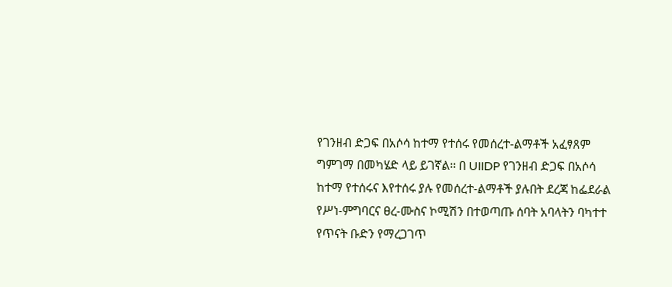የገንዘብ ድጋፍ በአሶሳ ከተማ የተሰሩ የመሰረተ-ልማቶች አፈፃጸም ግምገማ በመካሄድ ላይ ይገኛል፡፡ በ UIIDP የገንዘብ ድጋፍ በአሶሳ ከተማ የተሰሩና እየተሰሩ ያሉ የመሰረተ-ልማቶች ያሉበት ደረጃ ከፌደራል የሥነ-ምግባርና ፀረ-ሙስና ኮሚሽን በተወጣጡ ሰባት አባላትን ባካተተ የጥናት ቡድን የማረጋገጥ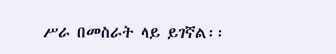ሥራ በመስራት ላይ ይገኛል፡፡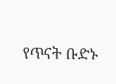የጥናት ቡድኑ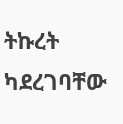ትኩረት ካደረገባቸው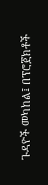ጉዳዮች መካከል፤ በፕሮጀክቶች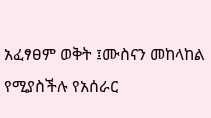አፈፃፀም ወቅት ፤ሙስናን መከላከል የሚያስችሉ የአሰራር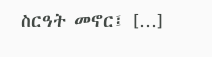ስርዓት መኖር፤ […]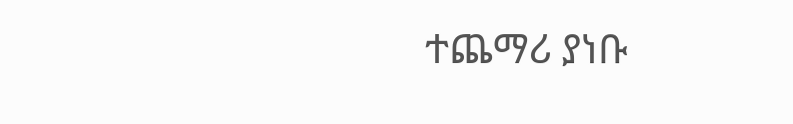ተጨማሪ ያነቡ